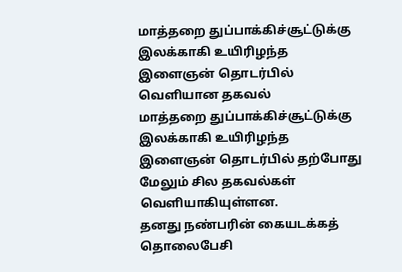மாத்தறை துப்பாக்கிச்சூட்டுக்கு இலக்காகி உயிரிழந்த இளைஞன் தொடர்பில் வெளியான தகவல்
மாத்தறை துப்பாக்கிச்சூட்டுக்கு இலக்காகி உயிரிழந்த இளைஞன் தொடர்பில் தற்போது மேலும் சில தகவல்கள் வெளியாகியுள்ளன.
தனது நண்பரின் கையடக்கத் தொலைபேசி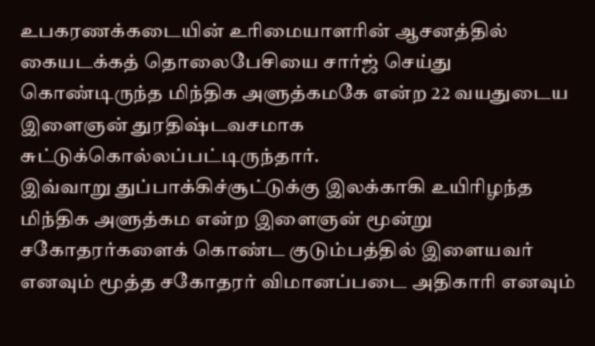உபகரணக்கடையின் உரிமையாளரின் ஆசனத்தில் கையடக்கத் தொலைபேசியை சார்ஜ் செய்து கொண்டிருந்த மிந்திக அளுத்கமகே என்ற 22 வயதுடைய இளைஞன் துரதிஷ்டவசமாக சுட்டுக்கொல்லப்பட்டிருந்தார்.
இவ்வாறு துப்பாக்கிச்சூட்டுக்கு இலக்காகி உயிரிழந்த மிந்திக அளுத்கம என்ற இளைஞன் மூன்று சகோதரர்களைக் கொண்ட குடும்பத்தில் இளையவர் எனவும் மூத்த சகோதரர் விமானப்படை அதிகாரி எனவும்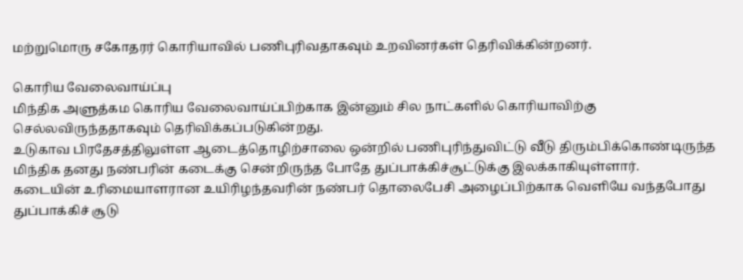மற்றுமொரு சகோதரர் கொரியாவில் பணிபுரிவதாகவும் உறவினர்கள் தெரிவிக்கின்றனர்.

கொரிய வேலைவாய்ப்பு
மிந்திக அளுத்கம கொரிய வேலைவாய்ப்பிற்காக இன்னும் சில நாட்களில் கொரியாவிற்கு செல்லவிருந்ததாகவும் தெரிவிக்கப்படுகின்றது.
உடுகாவ பிரதேசத்திலுள்ள ஆடைத்தொழிற்சாலை ஒன்றில் பணிபுரிந்துவிட்டு வீடு திரும்பிக்கொண்டிருந்த மிந்திக தனது நண்பரின் கடைக்கு சென்றிருந்த போதே துப்பாக்கிச்சூட்டுக்கு இலக்காகியுள்ளார்.
கடையின் உரிமையாளரான உயிரிழந்தவரின் நண்பர் தொலைபேசி அழைப்பிற்காக வெளியே வந்தபோது துப்பாக்கிச் சூடு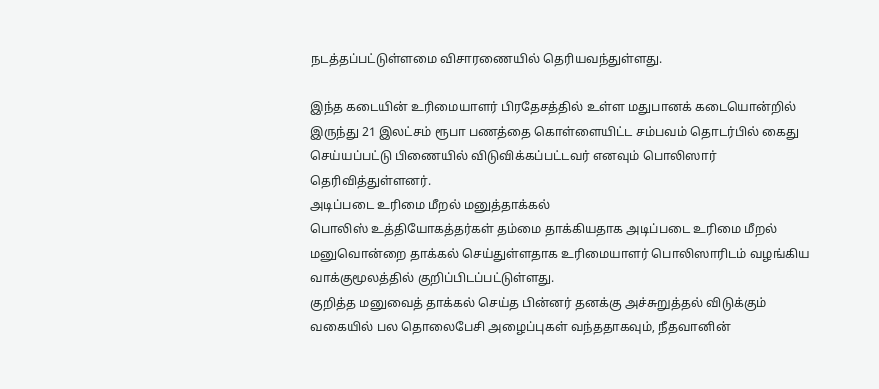நடத்தப்பட்டுள்ளமை விசாரணையில் தெரியவந்துள்ளது.

இந்த கடையின் உரிமையாளர் பிரதேசத்தில் உள்ள மதுபானக் கடையொன்றில் இருந்து 21 இலட்சம் ரூபா பணத்தை கொள்ளையிட்ட சம்பவம் தொடர்பில் கைது செய்யப்பட்டு பிணையில் விடுவிக்கப்பட்டவர் எனவும் பொலிஸார் தெரிவித்துள்ளனர்.
அடிப்படை உரிமை மீறல் மனுத்தாக்கல்
பொலிஸ் உத்தியோகத்தர்கள் தம்மை தாக்கியதாக அடிப்படை உரிமை மீறல் மனுவொன்றை தாக்கல் செய்துள்ளதாக உரிமையாளர் பொலிஸாரிடம் வழங்கிய வாக்குமூலத்தில் குறிப்பிடப்பட்டுள்ளது.
குறித்த மனுவைத் தாக்கல் செய்த பின்னர் தனக்கு அச்சுறுத்தல் விடுக்கும் வகையில் பல தொலைபேசி அழைப்புகள் வந்ததாகவும், நீதவானின்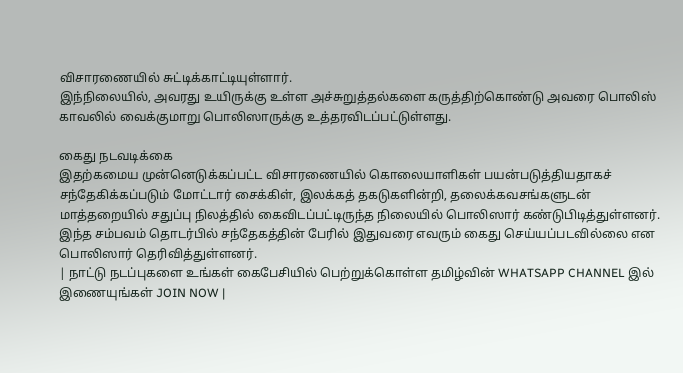விசாரணையில் சுட்டிக்காட்டியுள்ளார்.
இந்நிலையில், அவரது உயிருக்கு உள்ள அச்சுறுத்தல்களை கருத்திற்கொண்டு அவரை பொலிஸ் காவலில் வைக்குமாறு பொலிஸாருக்கு உத்தரவிடப்பட்டுள்ளது.

கைது நடவடிக்கை
இதற்கமைய முன்னெடுக்கப்பட்ட விசாரணையில் கொலையாளிகள் பயன்படுத்தியதாகச் சந்தேகிக்கப்படும் மோட்டார் சைக்கிள், இலக்கத் தகடுகளின்றி, தலைக்கவசங்களுடன் மாத்தறையில் சதுப்பு நிலத்தில் கைவிடப்பட்டிருந்த நிலையில் பொலிஸார் கண்டுபிடித்துள்ளனர்.
இந்த சம்பவம் தொடர்பில் சந்தேகத்தின் பேரில் இதுவரை எவரும் கைது செய்யப்படவில்லை என பொலிஸார் தெரிவித்துள்ளனர்.
| நாட்டு நடப்புகளை உங்கள் கைபேசியில் பெற்றுக்கொள்ள தமிழ்வின் WHATSAPP CHANNEL இல் இணையுங்கள் JOIN NOW |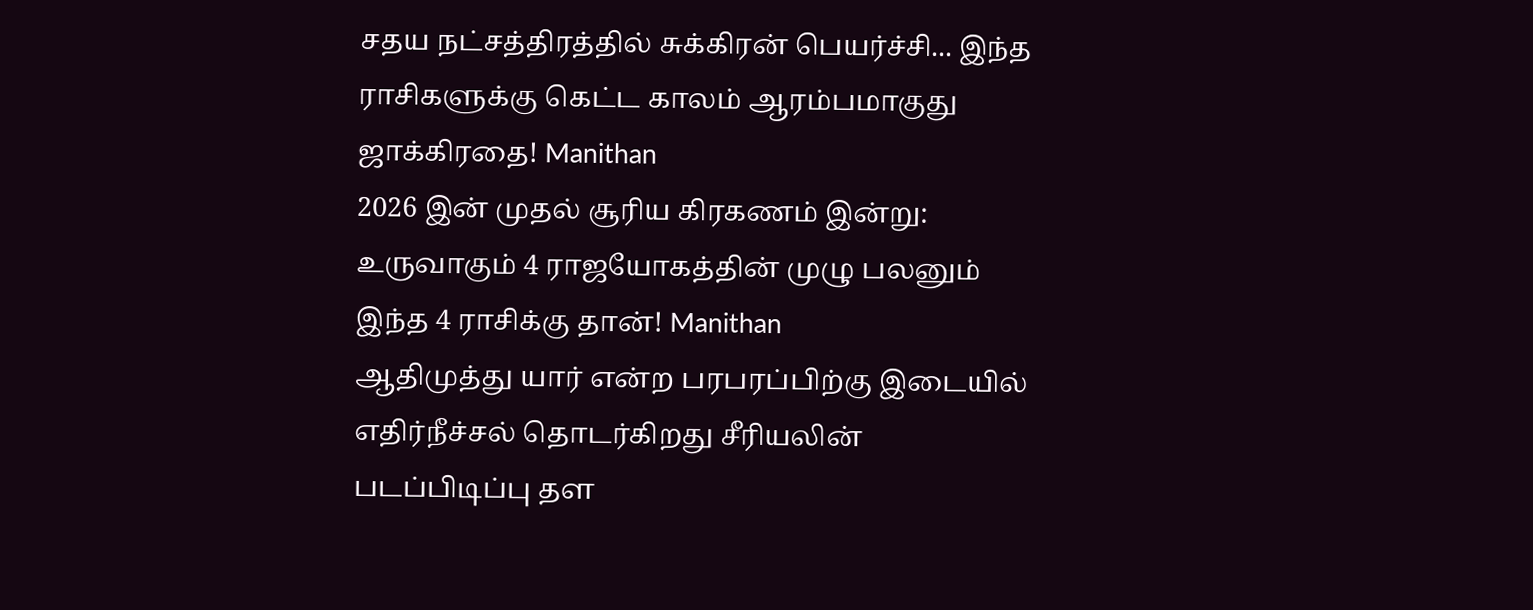சதய நட்சத்திரத்தில் சுக்கிரன் பெயர்ச்சி... இந்த ராசிகளுக்கு கெட்ட காலம் ஆரம்பமாகுது ஜாக்கிரதை! Manithan
2026 இன் முதல் சூரிய கிரகணம் இன்று: உருவாகும் 4 ராஜயோகத்தின் முழு பலனும் இந்த 4 ராசிக்கு தான்! Manithan
ஆதிமுத்து யார் என்ற பரபரப்பிற்கு இடையில் எதிர்நீச்சல் தொடர்கிறது சீரியலின் படப்பிடிப்பு தள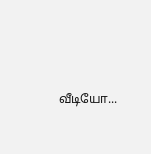வீடியோ...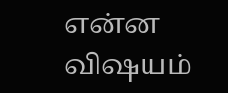என்ன விஷயம்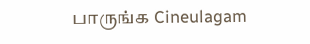பாருங்க Cineulagam